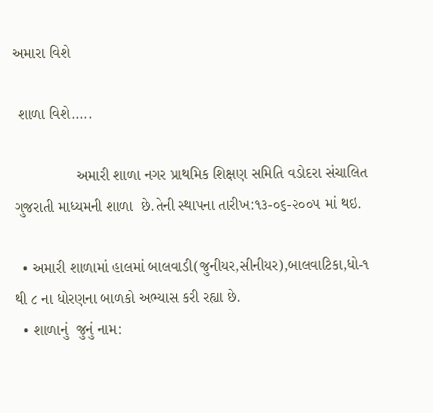અમારા વિશે

 શાળા વિશે.....

               અમારી શાળા નગર પ્રાથમિક શિક્ષણ સમિતિ વડોદરા સંચાલિત ગુજરાતી માધ્યમની શાળા  છે.તેની સ્થાપના તારીખ:૧૩-૦૬-૨૦૦૫ માં થઇ.

  • અમારી શાળામાં હાલમાં બાલવાડી(જુનીયર,સીનીયર),બાલવાટિકા,ધો-૧ થી ૮ ના ધોરણના બાળકો અભ્યાસ કરી રહ્યા છે.
  • શાળાનું  જુનું નામ: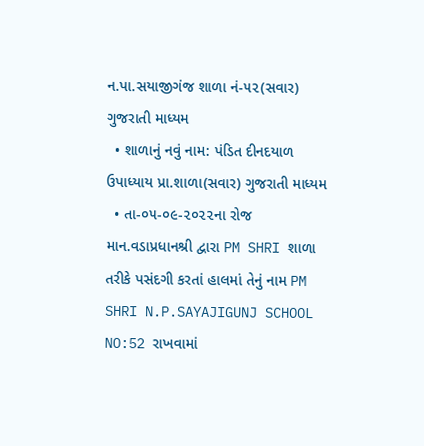ન.પા.સયાજીગંજ શાળા નં-૫૨(સવાર)    ગુજરાતી માધ્યમ
  • શાળાનું નવું નામ: પંડિત દીનદયાળ ઉપાધ્યાય પ્રા.શાળા(સવાર) ગુજરાતી માધ્યમ
  • તા-૦૫-૦૯-૨૦૨૨ના રોજ માન.વડાપ્રધાનશ્રી દ્વારા PM SHRI શાળા તરીકે પસંદગી કરતાં હાલમાં તેનું નામ PM SHRI N.P.SAYAJIGUNJ SCHOOL NO:52 રાખવામાં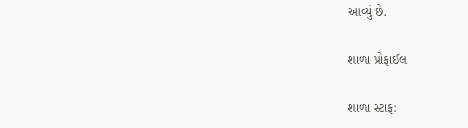આવ્યું છે.

શાળા પ્રોફાઈલ

શાળા સ્ટાફ: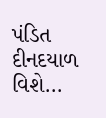પંડિત દીનદયાળ વિશે...